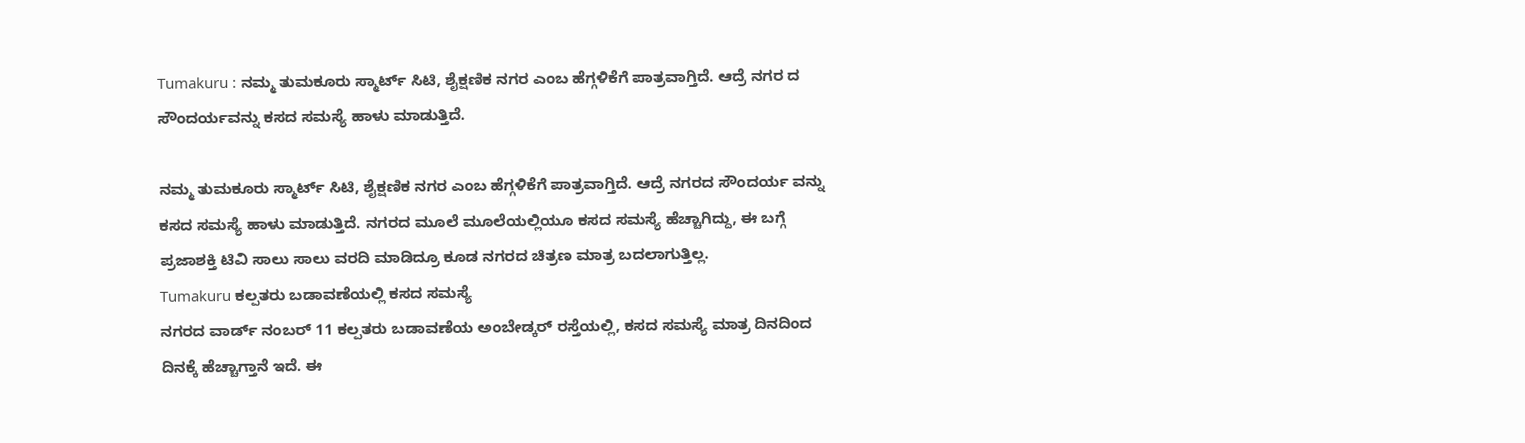Tumakuru : ನಮ್ಮ ತುಮಕೂರು ಸ್ಮಾರ್ಟ್ ಸಿಟಿ, ಶೈಕ್ಷಣಿಕ ನಗರ ಎಂಬ ಹೆಗ್ಗಳಿಕೆಗೆ ಪಾತ್ರವಾಗ್ತಿದೆ. ಆದ್ರೆ ನಗರ ದ ಸೌಂದರ್ಯವನ್ನು ಕಸದ ಸಮಸ್ಯೆ ಹಾಳು ಮಾಡುತ್ತಿದೆ.

ನಮ್ಮ ತುಮಕೂರು ಸ್ಮಾರ್ಟ್ ಸಿಟಿ, ಶೈಕ್ಷಣಿಕ ನಗರ ಎಂಬ ಹೆಗ್ಗಳಿಕೆಗೆ ಪಾತ್ರವಾಗ್ತಿದೆ. ಆದ್ರೆ ನಗರದ ಸೌಂದರ್ಯ ವನ್ನು ಕಸದ ಸಮಸ್ಯೆ ಹಾಳು ಮಾಡುತ್ತಿದೆ. ನಗರದ ಮೂಲೆ ಮೂಲೆಯಲ್ಲಿಯೂ ಕಸದ ಸಮಸ್ಯೆ ಹೆಚ್ಚಾಗಿದ್ದು, ಈ ಬಗ್ಗೆ ಪ್ರಜಾಶಕ್ತಿ ಟಿವಿ ಸಾಲು ಸಾಲು ವರದಿ ಮಾಡಿದ್ರೂ ಕೂಡ ನಗರದ ಚಿತ್ರಣ ಮಾತ್ರ ಬದಲಾಗುತ್ತಿಲ್ಲ.
Tumakuru ಕಲ್ಪತರು ಬಡಾವಣೆಯಲ್ಲಿ ಕಸದ ಸಮಸ್ಯೆ
ನಗರದ ವಾರ್ಡ್ ನಂಬರ್ 11 ಕಲ್ಪತರು ಬಡಾವಣೆಯ ಅಂಬೇಡ್ಕರ್ ರಸ್ತೆಯಲ್ಲಿ, ಕಸದ ಸಮಸ್ಯೆ ಮಾತ್ರ ದಿನದಿಂದ ದಿನಕ್ಕೆ ಹೆಚ್ಚಾಗ್ತಾನೆ ಇದೆ. ಈ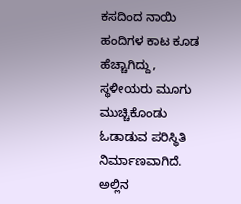ಕಸದಿಂದ ನಾಯಿ ಹಂದಿಗಳ ಕಾಟ ಕೂಡ ಹೆಚ್ಚಾಗಿದ್ದು, ಸ್ಥಳೀಯರು ಮೂಗು ಮುಚ್ಚಿಕೊಂಡು ಓಡಾಡುವ ಪರಿಸ್ಥಿತಿ ನಿರ್ಮಾಣವಾಗಿದೆ. ಅಲ್ಲಿನ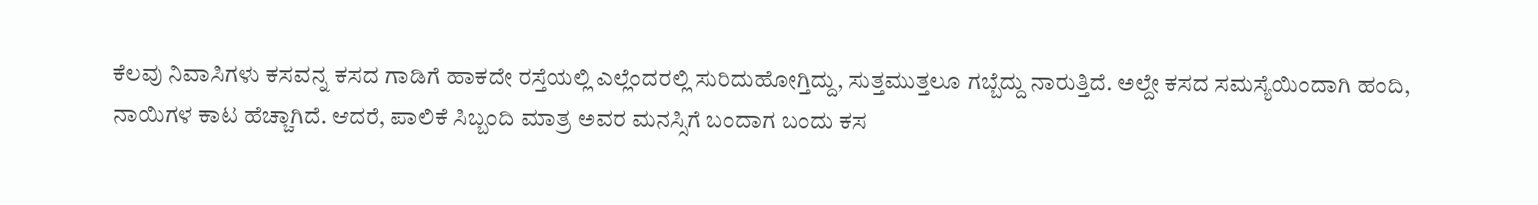ಕೆಲವು ನಿವಾಸಿಗಳು ಕಸವನ್ನ ಕಸದ ಗಾಡಿಗೆ ಹಾಕದೇ ರಸ್ತೆಯಲ್ಲಿ ಎಲ್ಲೆಂದರಲ್ಲಿ ಸುರಿದುಹೋಗ್ತಿದ್ದು, ಸುತ್ತಮುತ್ತಲೂ ಗಬ್ಬೆದ್ದು ನಾರುತ್ತಿದೆ. ಅಲ್ದೇ ಕಸದ ಸಮಸ್ಯೆಯಿಂದಾಗಿ ಹಂದಿ, ನಾಯಿಗಳ ಕಾಟ ಹೆಚ್ಚಾಗಿದೆ. ಆದರೆ, ಪಾಲಿಕೆ ಸಿಬ್ಬಂದಿ ಮಾತ್ರ ಅವರ ಮನಸ್ಸಿಗೆ ಬಂದಾಗ ಬಂದು ಕಸ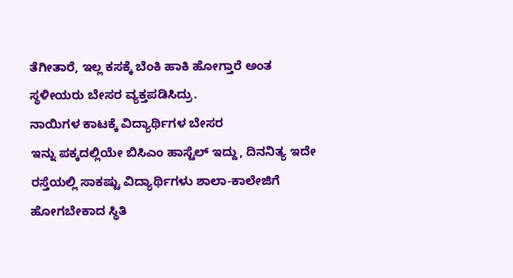ತೆಗೀತಾರೆ, ಇಲ್ಲ ಕಸಕ್ಕೆ ಬೆಂಕಿ ಹಾಕಿ ಹೋಗ್ತಾರೆ ಅಂತ ಸ್ಥಳೀಯರು ಬೇಸರ ವ್ಯಕ್ತಪಡಿಸಿದ್ರು.
ನಾಯಿಗಳ ಕಾಟಕ್ಕೆ ವಿದ್ಯಾರ್ಥಿಗಳ ಬೇಸರ
ಇನ್ನು ಪಕ್ಕದಲ್ಲಿಯೇ ಬಿಸಿಎಂ ಹಾಸ್ಟೆಲ್ ಇದ್ದು, ದಿನನಿತ್ಯ ಇದೇ ರಸ್ತೆಯಲ್ಲಿ ಸಾಕಷ್ಟು ವಿದ್ಯಾರ್ಥಿಗಳು ಶಾಲಾ-ಕಾಲೇಜಿಗೆ ಹೋಗಬೇಕಾದ ಸ್ಥಿತಿ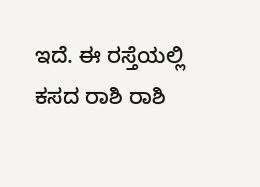ಇದೆ. ಈ ರಸ್ತೆಯಲ್ಲಿ ಕಸದ ರಾಶಿ ರಾಶಿ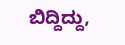ಬಿದ್ದಿದ್ದು,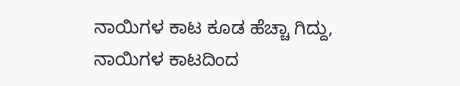ನಾಯಿಗಳ ಕಾಟ ಕೂಡ ಹೆಚ್ಚಾ ಗಿದ್ದು, ನಾಯಿಗಳ ಕಾಟದಿಂದ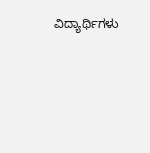ವಿದ್ಯಾರ್ಥಿಗಳು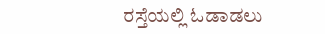ರಸ್ತೆಯಲ್ಲಿ ಓಡಾಡಲು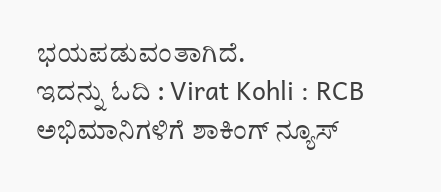ಭಯಪಡುವಂತಾಗಿದೆ.
ಇದನ್ನು ಓದಿ : Virat Kohli : RCB ಅಭಿಮಾನಿಗಳಿಗೆ ಶಾಕಿಂಗ್ ನ್ಯೂಸ್